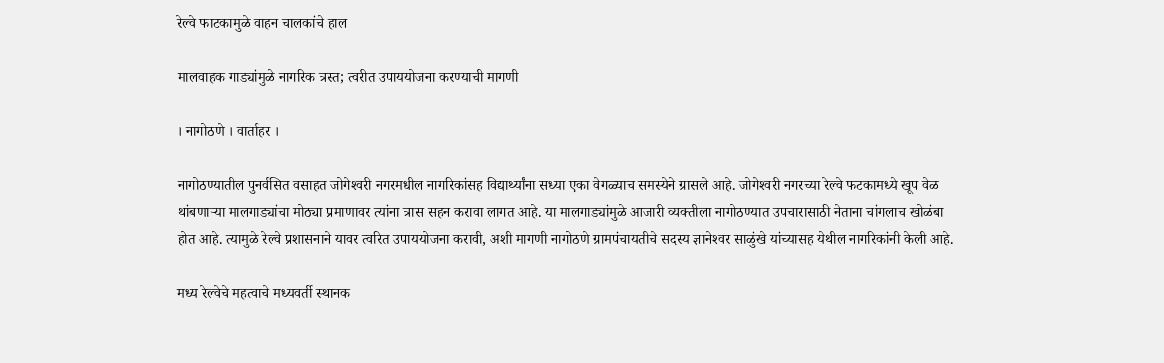रेल्वे फाटकामुळे वाहन चालकांचे हाल

मालवाहक गाड्यांमुळे नागरिक त्रस्त; त्वरीत उपाययोजना करण्याची मागणी

। नागोठणे । वार्ताहर ।

नागोठण्यातील पुनर्वसित वसाहत जोगेश्‍वरी नगरमधील नागरिकांसह विद्यार्थ्यांना सध्या एका वेगळ्याच समस्येने ग्रासले आहे. जोगेश्‍वरी नगरच्या रेल्वे फटकामध्ये खूप वेळ थांबणार्‍या मालगाड्यांचा मोठ्या प्रमाणावर त्यांना त्रास सहन करावा लागत आहे. या मालगाड्यांमुळे आजारी व्यक्तीला नागोठण्यात उपचारासाठी नेताना चांगलाच खोळंबा होत आहे. त्यामुळे रेल्वे प्रशासनाने यावर त्वरित उपाययोजना करावी, अशी मागणी नागोठणे ग्रामपंचायतीचे सदस्य ज्ञानेश्‍वर साळुंखे यांच्यासह येथील नागरिकांनी केली आहे.

मध्य रेल्वेचे महत्वाचे मध्यवर्ती स्थानक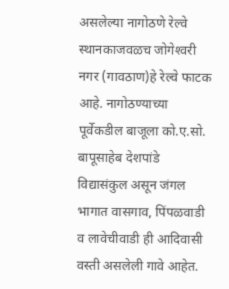असलेल्या नागोठणे रेल्वे स्थानकाजवळच जोगेश्‍वरी नगर (गावठाण)हे रेल्वे फाटक आहे. नागोठण्याच्या पूर्वेकडील बाजूला को.ए.सो. बापूसाहेब देशपांडे विद्यासंकुल असून जंगल भागात वासगाव, पिंपळवाडी व लावेचीवाडी ही आदिवासी वस्ती असलेली गावे आहेत.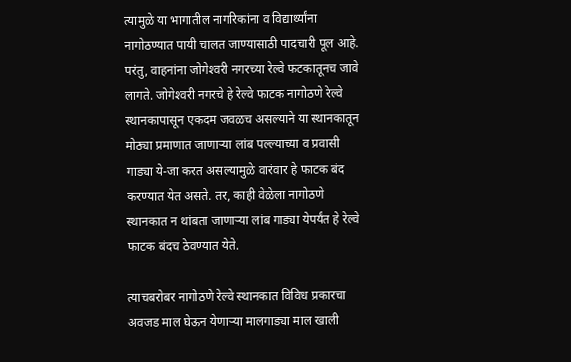त्यामुळे या भागातील नागरिकांना व विद्यार्थ्यांना नागोठण्यात पायी चालत जाण्यासाठी पादचारी पूल आहे. परंतु, वाहनांना जोगेश्‍वरी नगरच्या रेल्वे फटकातूनच जावे लागते. जोगेश्‍वरी नगरचे हे रेल्वे फाटक नागोठणे रेल्वे स्थानकापासून एकदम जवळच असल्याने या स्थानकातून मोठ्या प्रमाणात जाणार्‍या लांब पल्ल्याच्या व प्रवासी गाड्या ये-जा करत असल्यामुळे वारंवार हे फाटक बंद करण्यात येत असते. तर, काही वेळेला नागोठणे स्थानकात न थांबता जाणार्‍या लांब गाड्या येपर्यंत हे रेल्वे फाटक बंदच ठेवण्यात येते.

त्याचबरोबर नागोठणे रेल्वे स्थानकात विविध प्रकारचा अवजड माल घेऊन येणार्‍या मालगाड्या माल खाली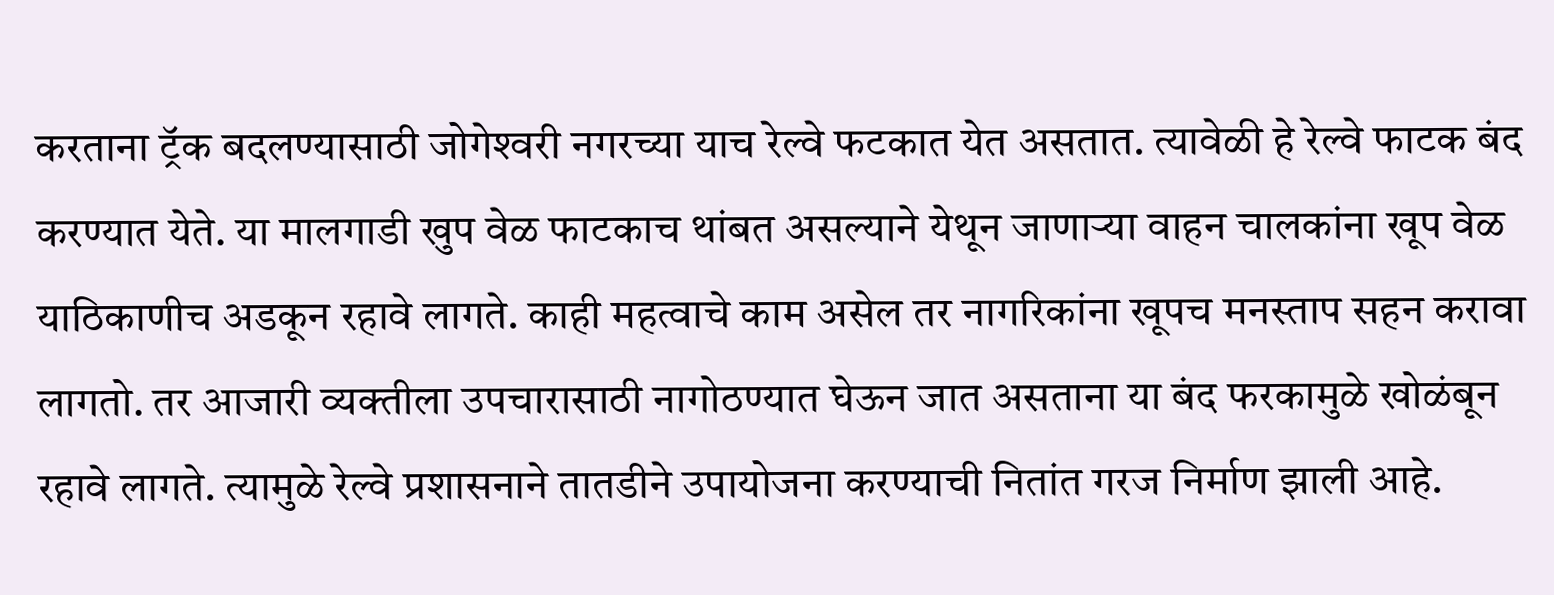करताना ट्रॅक बदलण्यासाठी जोगेश्‍वरी नगरच्या याच रेल्वे फटकात येत असतात. त्यावेळी हे रेल्वे फाटक बंद करण्यात येते. या मालगाडी खुप वेळ फाटकाच थांबत असल्याने येथून जाणार्‍या वाहन चालकांना खूप वेळ याठिकाणीच अडकून रहावे लागते. काही महत्वाचे काम असेल तर नागरिकांना खूपच मनस्ताप सहन करावा लागतो. तर आजारी व्यक्तीला उपचारासाठी नागोठण्यात घेऊन जात असताना या बंद फरकामुळे खोळंबून रहावे लागते. त्यामुळे रेल्वे प्रशासनाने तातडीने उपायोजना करण्याची नितांत गरज निर्माण झाली आहे.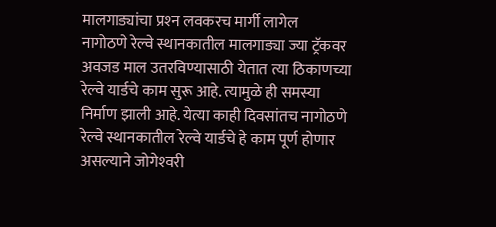मालगाड्यांचा प्रश्‍न लवकरच मार्गी लागेल
नागोठणे रेल्वे स्थानकातील मालगाड्या ज्या ट्रॅकवर अवजड माल उतरविण्यासाठी येतात त्या ठिकाणच्या रेल्वे यार्डचे काम सुरू आहे. त्यामुळे ही समस्या निर्माण झाली आहे. येत्या काही दिवसांतच नागोठणे रेल्वे स्थानकातील रेल्वे यार्डचे हे काम पूर्ण होणार असल्याने जोगेश्‍वरी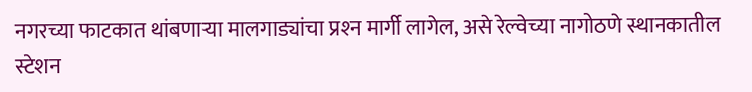नगरच्या फाटकात थांबणार्‍या मालगाड्यांचा प्रश्‍न मार्गी लागेल, असे रेल्वेच्या नागोठणे स्थानकातील स्टेशन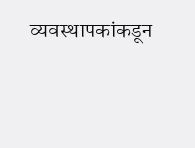व्यवस्थापकांकडून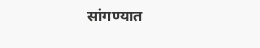सांगण्यात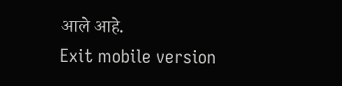आले आहे.
Exit mobile version